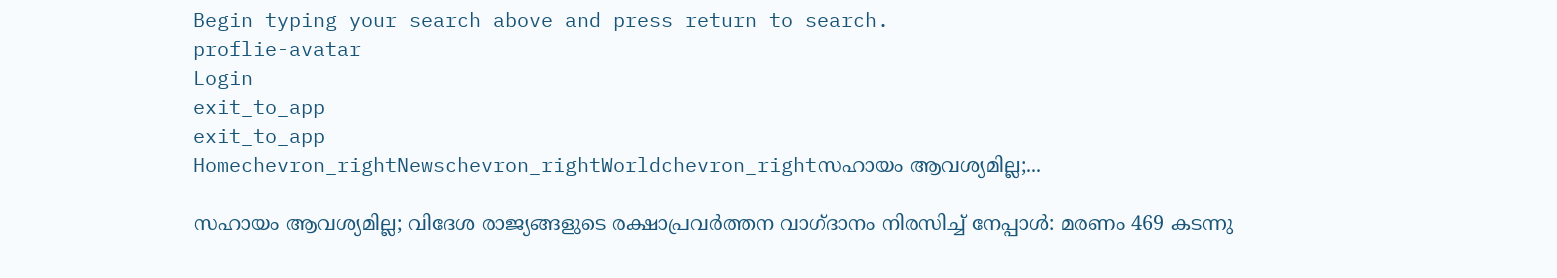Begin typing your search above and press return to search.
proflie-avatar
Login
exit_to_app
exit_to_app
Homechevron_rightNewschevron_rightWorldchevron_rightസഹായം ആവശ്യമില്ല;...

സഹായം ആവശ്യമില്ല; വിദേശ രാജ്യങ്ങളുടെ രക്ഷാപ്രവർത്തന വാഗ്ദാനം നിരസിച്ച് നേപ്പാൾ: മരണം 469 കടന്നു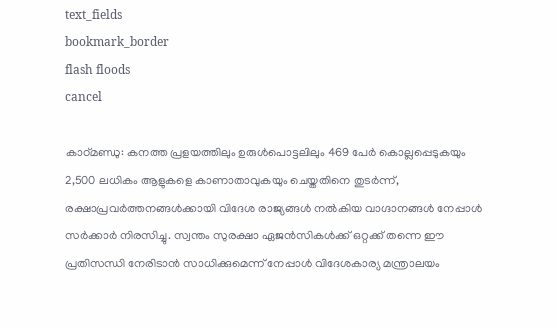text_fields
bookmark_border
flash floods
cancel

കാഠ്മണ്ഡു: കനത്ത പ്രളയത്തിലും ഉരുൾപൊട്ടലിലും 469 പേർ കൊല്ലപ്പെടുകയും 2,500 ലധികം ആളുകളെ കാണാതാവുകയും ചെയ്തതിനെ തുടർന്ന്, രക്ഷാപ്രവർത്തനങ്ങൾക്കായി വിദേശ രാജ്യങ്ങൾ നൽകിയ വാഗ്ദാനങ്ങൾ നേപ്പാൾ സർക്കാർ നിരസിച്ചു. സ്വന്തം സുരക്ഷാ ഏജൻസികൾക്ക് ഒറ്റക്ക് തന്നെ ഈ പ്രതിസന്ധി നേരിടാൻ സാധിക്കുമെന്ന് നേപ്പാൾ വിദേശകാര്യ മന്ത്രാലയം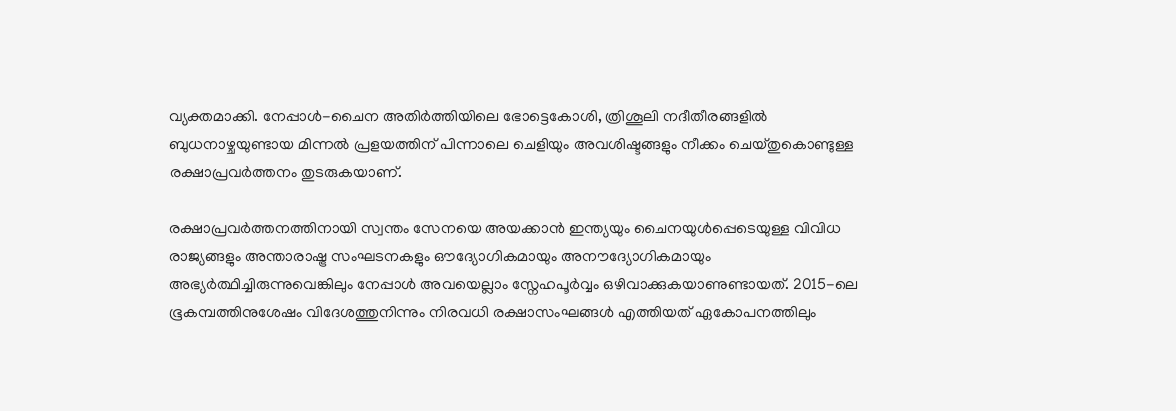വ്യക്തമാക്കി. നേപ്പാൾ-ചൈന അതിർത്തിയിലെ ഭോട്ടെകോശി, ത്രിശൂലി നദീതീരങ്ങളിൽ ബുധനാഴ്ചയുണ്ടായ മിന്നൽ പ്രളയത്തിന് പിന്നാലെ ചെളിയും അവശിഷ്ടങ്ങളും നീക്കം ചെയ്തുകൊണ്ടുള്ള രക്ഷാപ്രവർത്തനം തുടരുകയാണ്.

രക്ഷാപ്രവർത്തനത്തിനായി സ്വന്തം സേനയെ അയക്കാൻ ഇന്ത്യയും ചൈനയുൾപ്പെടെയുള്ള വിവിധ രാജ്യങ്ങളും അന്താരാഷ്ട്ര സംഘടനകളും ഔദ്യോഗികമായും അനൗദ്യോഗികമായും അഭ്യർത്ഥിച്ചിരുന്നുവെങ്കിലും നേപ്പാൾ അവയെല്ലാം സ്നേഹപൂർവ്വം ഒഴിവാക്കുകയാണുണ്ടായത്. 2015-ലെ ഭൂകമ്പത്തിനുശേഷം വിദേശത്തുനിന്നും നിരവധി രക്ഷാസംഘങ്ങൾ എത്തിയത് ഏകോപനത്തിലും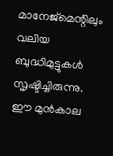മാനേജ്‌മെന്റിലും വലിയ ബുദ്ധിമുട്ടുകൾ സൃഷ്ടിച്ചിരുന്നു. ഈ മുൻകാല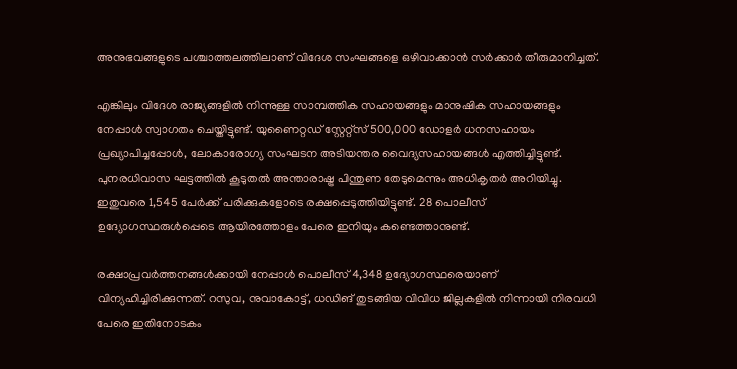അനുഭവങ്ങളുടെ പശ്ചാത്തലത്തിലാണ് വിദേശ സംഘങ്ങളെ ഒഴിവാക്കാൻ സർക്കാർ തീരുമാനിച്ചത്.

എങ്കിലും വിദേശ രാജ്യങ്ങളിൽ നിന്നുള്ള സാമ്പത്തിക സഹായങ്ങളും മാനുഷിക സഹായങ്ങളും നേപ്പാൾ സ്വാഗതം ചെയ്തിട്ടുണ്ട്. യുണൈറ്റഡ് സ്റ്റേറ്റ്സ് 500,000 ഡോളർ ധനസഹായം പ്രഖ്യാപിച്ചപ്പോൾ, ലോകാരോഗ്യ സംഘടന അടിയന്തര വൈദ്യസഹായങ്ങൾ എത്തിച്ചിട്ടുണ്ട്. പുനരധിവാസ ഘട്ടത്തിൽ കൂടുതൽ അന്താരാഷ്ട്ര പിന്തുണ തേടുമെന്നും അധികൃതർ അറിയിച്ചു. ഇതുവരെ 1,545 പേർക്ക് പരിക്കുകളോടെ രക്ഷപ്പെടുത്തിയിട്ടുണ്ട്. 28 പൊലീസ് ഉദ്യോഗസ്ഥരുൾപ്പെടെ ആയിരത്തോളം പേരെ ഇനിയും കണ്ടെത്താനുണ്ട്.

രക്ഷാപ്രവർത്തനങ്ങൾക്കായി നേപ്പാൾ പൊലീസ് 4,348 ഉദ്യോഗസ്ഥരെയാണ് വിന്യഹിച്ചിരിക്കുന്നത്. റസുവ, നുവാകോട്ട്, ധഡിങ് തുടങ്ങിയ വിവിധ ജില്ലകളിൽ നിന്നായി നിരവധി പേരെ ഇതിനോടകം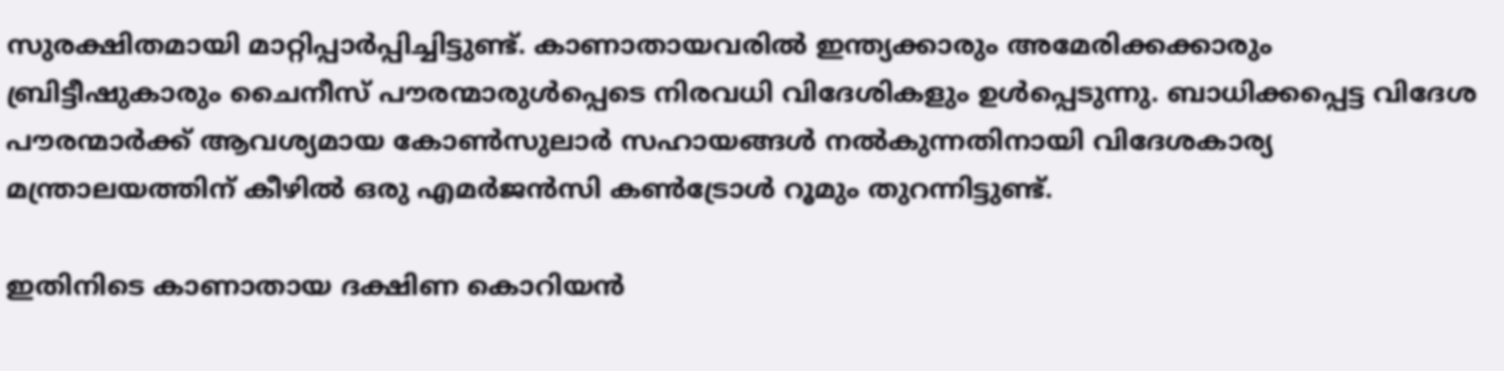സുരക്ഷിതമായി മാറ്റിപ്പാർപ്പിച്ചിട്ടുണ്ട്. കാണാതായവരിൽ ഇന്ത്യക്കാരും അമേരിക്കക്കാരും ബ്രിട്ടീഷുകാരും ചൈനീസ് പൗരന്മാരുൾപ്പെടെ നിരവധി വിദേശികളും ഉൾപ്പെടുന്നു. ബാധിക്കപ്പെട്ട വിദേശ പൗരന്മാർക്ക് ആവശ്യമായ കോൺസുലാർ സഹായങ്ങൾ നൽകുന്നതിനായി വിദേശകാര്യ മന്ത്രാലയത്തിന് കീഴിൽ ഒരു എമർജൻസി കൺട്രോൾ റൂമും തുറന്നിട്ടുണ്ട്.

ഇതിനിടെ കാണാതായ ദക്ഷിണ കൊറിയൻ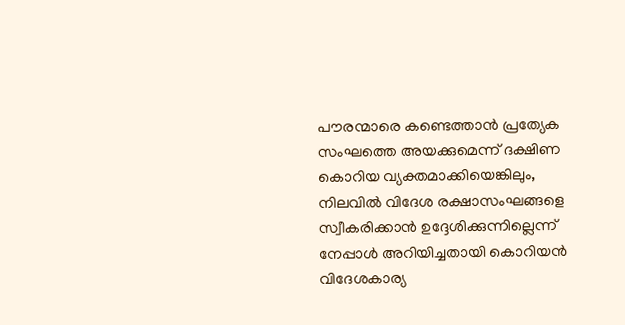പൗരന്മാരെ കണ്ടെത്താൻ പ്രത്യേക സംഘത്തെ അയക്കുമെന്ന് ദക്ഷിണ കൊറിയ വ്യക്തമാക്കിയെങ്കിലും, നിലവിൽ വിദേശ രക്ഷാസംഘങ്ങളെ സ്വീകരിക്കാൻ ഉദ്ദേശിക്കുന്നില്ലെന്ന് നേപ്പാൾ അറിയിച്ചതായി കൊറിയൻ വിദേശകാര്യ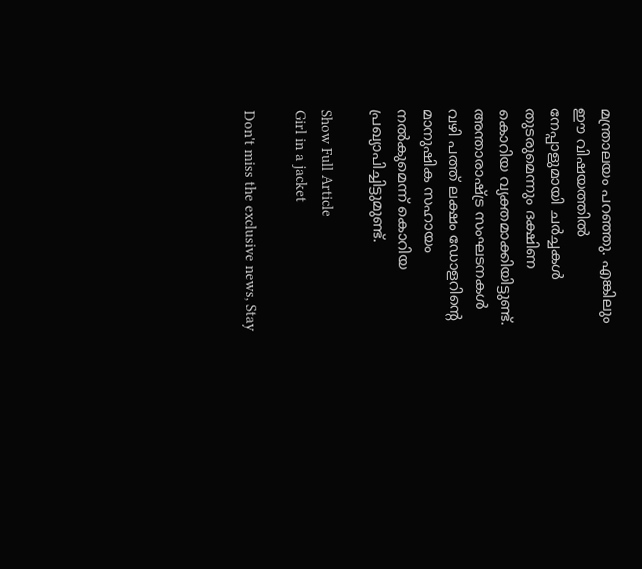മന്ത്രാലയം പറഞ്ഞു. എങ്കിലും ഈ വിഷയത്തിൽ നേപ്പാളുമായി ചർച്ചകൾ തുടരുമെന്നും ദക്ഷിണ കൊറിയ വ്യക്തമാക്കിയിട്ടുണ്ട്. അന്താരാഷ്ട്ര സംഘടനകൾ വഴി പത്ത് ലക്ഷം ഡോളറിന്റെ മാനുഷിക സഹായം നൽകുമെന്ന് കൊറിയ പ്രഖ്യാപിച്ചിട്ടുമുണ്ട്.

Show Full Article
Girl in a jacket

Don't miss the exclusive news, Stay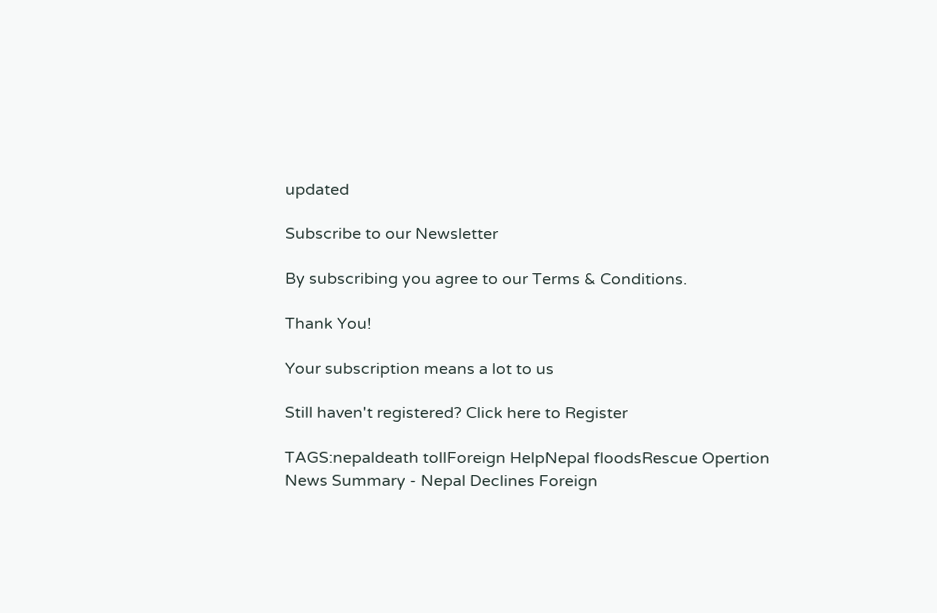updated

Subscribe to our Newsletter

By subscribing you agree to our Terms & Conditions.

Thank You!

Your subscription means a lot to us

Still haven't registered? Click here to Register

TAGS:nepaldeath tollForeign HelpNepal floodsRescue Opertion
News Summary - Nepal Declines Foreign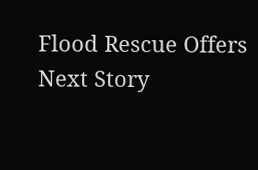Flood Rescue Offers
Next Story